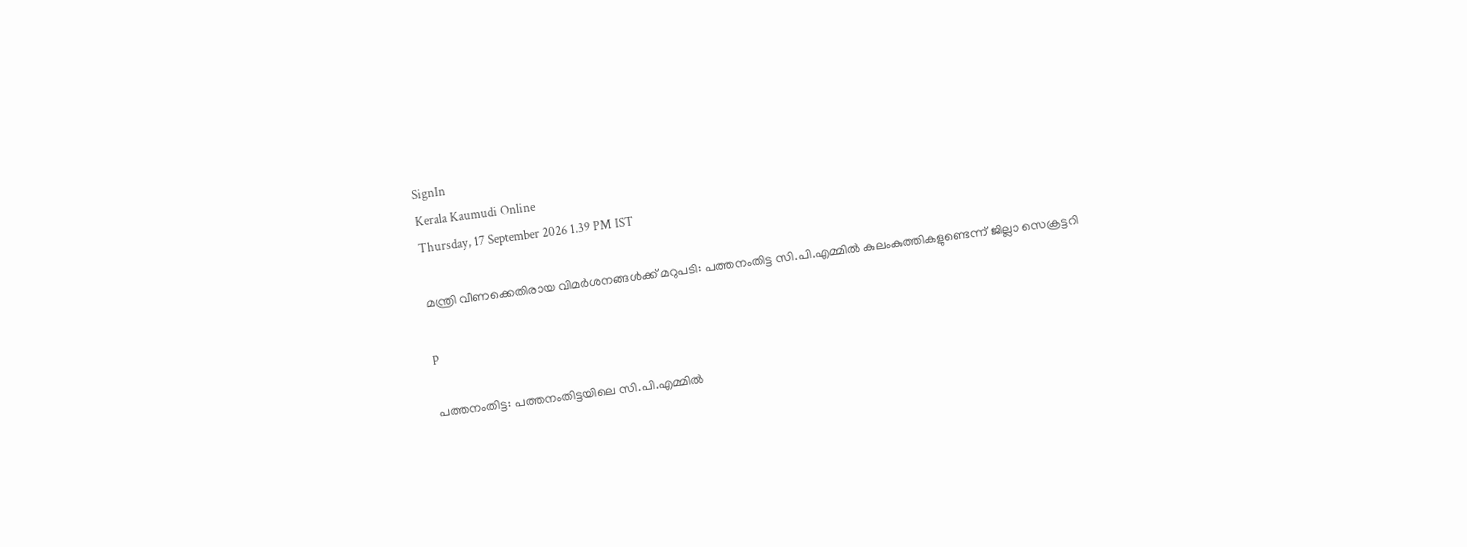SignIn
Kerala Kaumudi Online
Thursday, 17 September 2026 1.39 PM IST

മന്ത്രി വീണക്കെതിരായ വിമർശനങ്ങൾക്ക് മറുപടി: പത്തനംതിട്ട സി.പി.എമ്മിൽ കുലംകുത്തികളുണ്ടെന്ന് ജില്ലാ സെക്രട്ടറി

p

പത്തനംതിട്ട: പത്തനംതിട്ടയിലെ സി.പി.എമ്മിൽ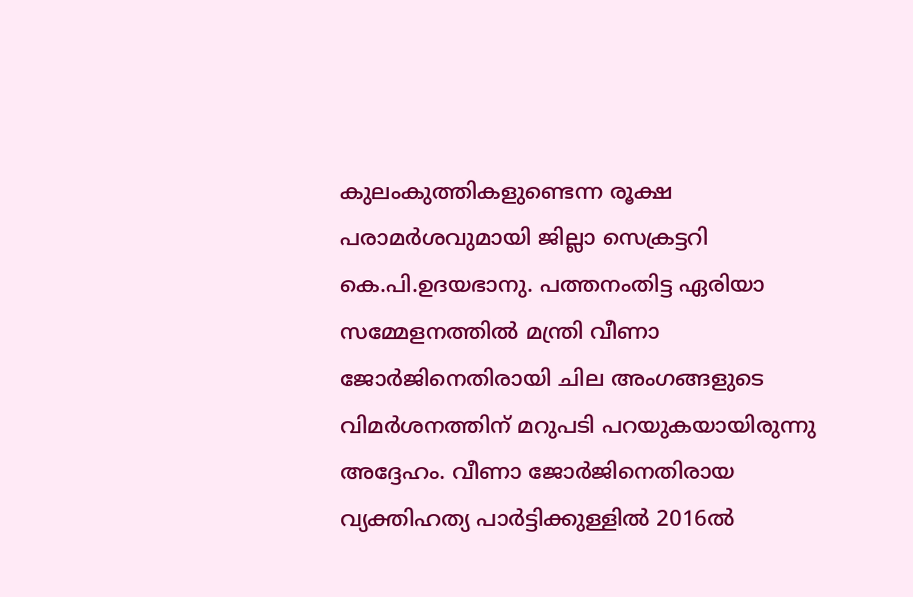കുലംകുത്തികളുണ്ടെന്ന രൂക്ഷ പരാമർശവുമായി ജില്ലാ സെക്രട്ടറി കെ.പി.ഉദയഭാനു. പത്തനംതിട്ട ഏരിയാ സമ്മേളനത്തിൽ മന്ത്രി വീണാ ജോർജിനെതിരായി ചില അംഗങ്ങളുടെ വിമർശനത്തിന് മറുപടി പറയുകയായിരുന്നു അദ്ദേഹം. വീണാ ജോർജിനെതിരായ വ്യക്തിഹത്യ പാർട്ടിക്കുള്ളിൽ 2016ൽ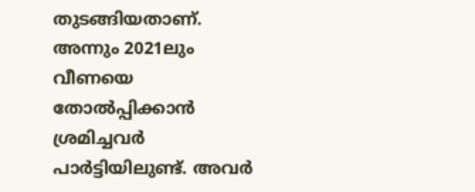തുടങ്ങിയതാണ്. അന്നും 2021ലും വീണയെ തോൽപ്പിക്കാൻ ശ്രമിച്ചവർ പാർട്ടിയിലുണ്ട്. അവർ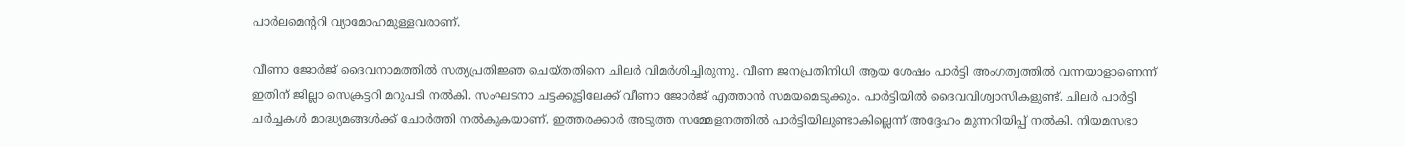പാർലമെന്ററി വ്യാമോഹമുള്ളവരാണ്.

വീണാ ജോർജ് ദൈവനാമത്തിൽ സത്യപ്രതിജ്ഞ ചെയ്തതിനെ ചിലർ വിമർശിച്ചിരുന്നു. വീണ ജനപ്രതിനിധി ആയ ശേഷം പാർട്ടി അംഗത്വത്തിൽ വന്നയാളാണെന്ന് ഇതിന് ജില്ലാ സെക്രട്ടറി മറുപടി നൽകി. സംഘടനാ ചട്ടക്കൂട്ടിലേക്ക് വീണാ ജോർജ് എത്താൻ സമയമെടുക്കും. പാർട്ടിയിൽ ദൈവവിശ്വാസികളുണ്ട്. ചിലർ പാർട്ടി ചർച്ചകൾ മാദ്ധ്യമങ്ങൾക്ക് ചോർത്തി നൽകുകയാണ്. ഇത്തരക്കാർ അടുത്ത സമ്മേളനത്തിൽ പാർട്ടിയിലുണ്ടാകില്ലെന്ന് അദ്ദേഹം മുന്നറിയിപ്പ് നൽകി. നിയമസഭാ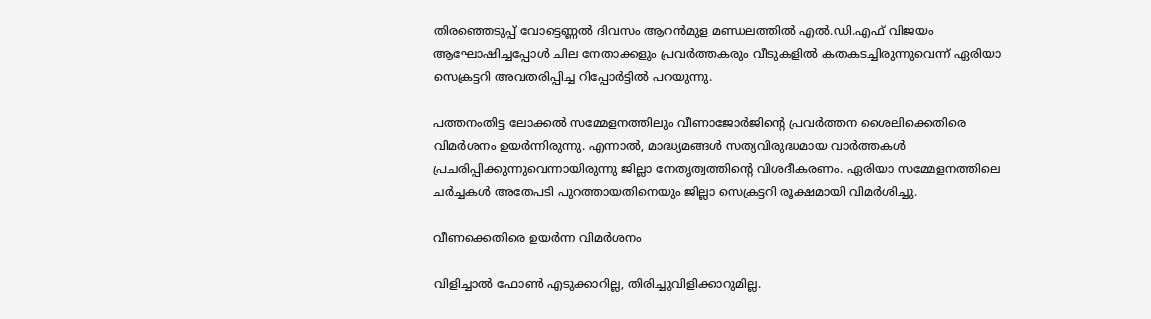തിരഞ്ഞെടുപ്പ് വോട്ടെണ്ണൽ ദിവസം ആറൻമുള മണ്ഡലത്തിൽ എൽ.ഡി.എഫ് വിജയം ആഘോഷിച്ചപ്പോൾ ചില നേതാക്കളും പ്രവർത്തകരും വീടുകളിൽ കതകടച്ചിരുന്നുവെന്ന് ഏരിയാ സെക്രട്ടറി അവതരിപ്പിച്ച റിപ്പോർട്ടിൽ പറയുന്നു.

പത്തനംതിട്ട ലോക്കൽ സമ്മേളനത്തിലും വീണാജോർജിന്റെ പ്രവർത്തന ശൈലിക്കെതിരെ വിമർശനം ഉയർന്നിരുന്നു. എന്നാൽ, മാദ്ധ്യമങ്ങൾ സത്യവിരുദ്ധമായ വാർത്തകൾ പ്രചരിപ്പിക്കുന്നുവെന്നായിരുന്നു ജില്ലാ നേതൃത്വത്തിന്റെ വിശദീകരണം. ഏരിയാ സമ്മേളനത്തിലെ ചർച്ചകൾ അതേപടി പുറത്തായതിനെയും ജില്ലാ സെക്രട്ടറി രൂക്ഷമായി വിമർശിച്ചു.

വീണക്കെതിരെ ഉയർന്ന വിമർശനം

വിളിച്ചാൽ ഫോൺ എടുക്കാറില്ല, തിരിച്ചുവിളിക്കാറുമില്ല.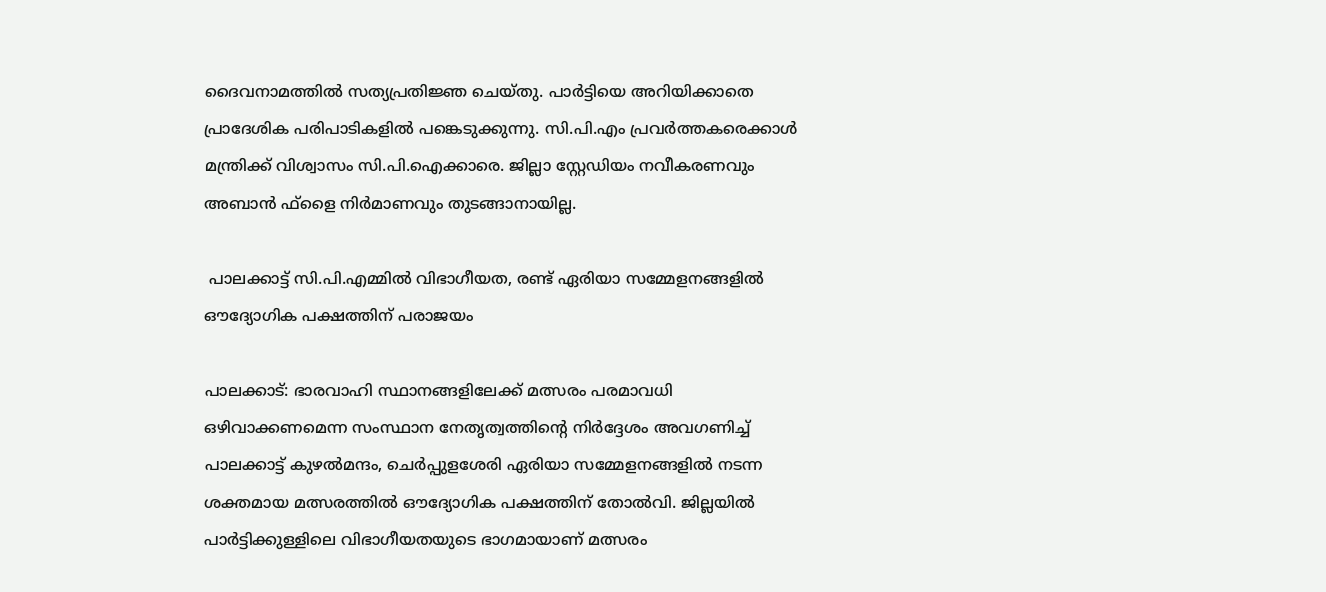ദൈവനാമത്തിൽ സത്യപ്രതിജ്ഞ ചെയ്തു. പാർട്ടിയെ അറിയിക്കാതെ പ്രാദേശിക പരിപാടികളിൽ പങ്കെടുക്കുന്നു. സി.പി.എം പ്രവർത്തകരെക്കാൾ മന്ത്രിക്ക് വിശ്വാസം സി.പി.ഐക്കാരെ. ജില്ലാ സ്റ്റേഡിയം നവീകരണവും അബാൻ ഫ്ളൈ നിർമാണവും തുടങ്ങാനായില്ല.

 പാലക്കാട്ട് സി.പി.എമ്മിൽ വിഭാഗീയത, രണ്ട് ഏരിയാ സമ്മേളനങ്ങളിൽ
ഔദ്യോഗിക പക്ഷത്തിന് പരാജയം

പാലക്കാട്: ഭാരവാഹി സ്ഥാനങ്ങളിലേക്ക് മത്സരം പരമാവധി ഒഴിവാക്കണമെന്ന സംസ്ഥാന നേതൃത്വത്തിന്റെ നിർദ്ദേശം അവഗണിച്ച് പാലക്കാട്ട് കുഴൽമന്ദം, ചെർപ്പുളശേരി ഏരിയാ സമ്മേളനങ്ങളിൽ നടന്ന ശക്തമായ മത്സരത്തിൽ ഔദ്യോഗിക പക്ഷത്തിന് തോൽവി. ജില്ലയിൽ പാർട്ടിക്കുള്ളിലെ വിഭാഗീയതയുടെ ഭാഗമായാണ് മത്സരം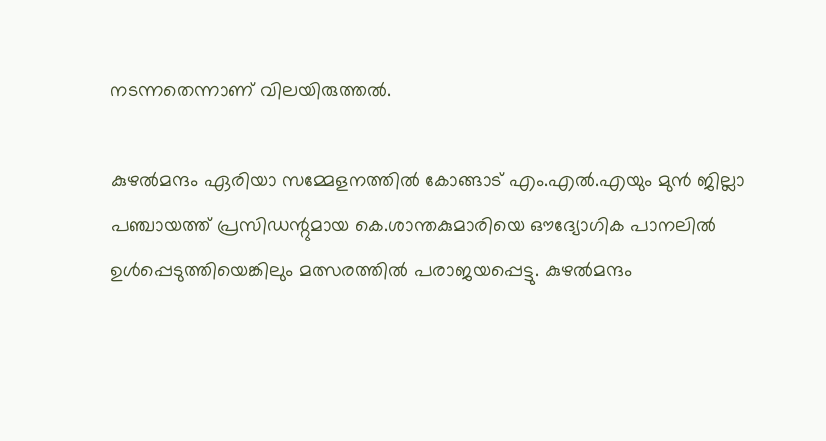നടന്നതെന്നാണ് വിലയിരുത്തൽ.

കുഴൽമന്ദം ഏരിയാ സമ്മേളനത്തിൽ കോങ്ങാട് എം.എൽ.എയും മുൻ ജില്ലാ പഞ്ചായത്ത് പ്രസിഡന്റുമായ കെ.ശാന്തകുമാരിയെ ഔദ്യോഗിക പാനലിൽ ഉൾപ്പെടുത്തിയെങ്കിലും മത്സരത്തിൽ പരാജയപ്പെട്ടു. കുഴൽമന്ദം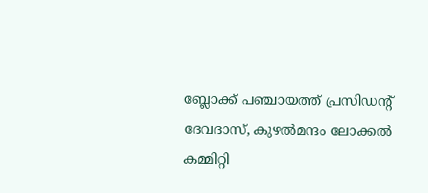ബ്ലോക്ക് പഞ്ചായത്ത് പ്രസിഡന്റ് ദേവദാസ്, കുഴൽമന്ദം ലോക്കൽ കമ്മിറ്റി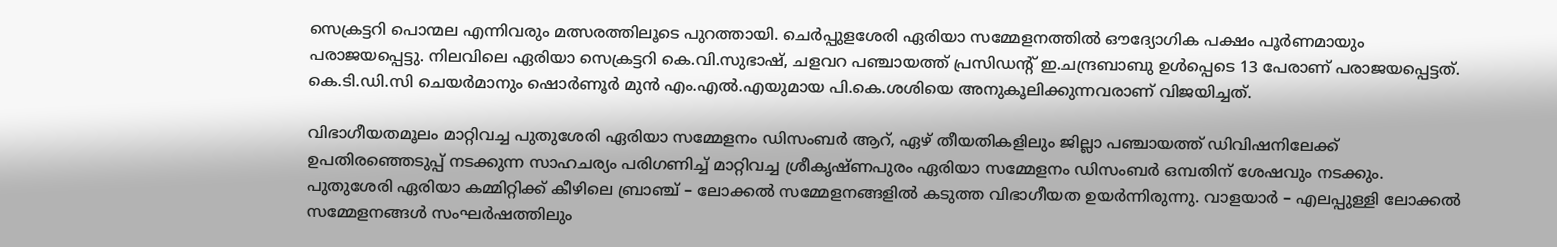സെക്രട്ടറി പൊന്മല എന്നിവരും മത്സരത്തിലൂടെ പുറത്തായി. ചെർപ്പുളശേരി ഏരിയാ സമ്മേളനത്തിൽ ഔദ്യോഗിക പക്ഷം പൂർണമായും പരാജയപ്പെട്ടു. നിലവിലെ ഏരിയാ സെക്രട്ടറി കെ.വി.സുഭാഷ്, ചളവറ പഞ്ചായത്ത് പ്രസിഡന്റ് ഇ.ചന്ദ്രബാബു ഉൾപ്പെടെ 13 പേരാണ് പരാജയപ്പെട്ടത്. കെ.ടി.ഡി.സി ചെയർമാനും ഷൊർണൂർ മുൻ എം.എൽ.എയുമായ പി.കെ.ശശിയെ അനുകൂലിക്കുന്നവരാണ് വിജയിച്ചത്.

വിഭാഗീയതമൂലം മാറ്റിവച്ച പുതുശേരി ഏരിയാ സമ്മേളനം ഡിസംബർ ആറ്, ഏഴ് തീയതികളിലും ജില്ലാ പഞ്ചായത്ത് ഡിവിഷനിലേക്ക് ഉപതിരഞ്ഞെടുപ്പ് നടക്കുന്ന സാഹചര്യം പരിഗണിച്ച് മാറ്റിവച്ച ശ്രീകൃഷ്ണപുരം ഏരിയാ സമ്മേളനം ഡിസംബർ ഒമ്പതിന് ശേഷവും നടക്കും. പുതുശേരി ഏരിയാ കമ്മിറ്റിക്ക് കീഴിലെ ബ്രാഞ്ച് – ലോക്കൽ സമ്മേളനങ്ങളിൽ കടുത്ത വിഭാഗീയത ഉയർന്നിരുന്നു. വാളയാർ – എലപ്പുള്ളി ലോക്കൽ സമ്മേളനങ്ങൾ സംഘർഷത്തിലും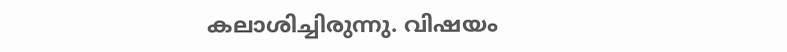കലാശിച്ചിരുന്നു. വിഷയം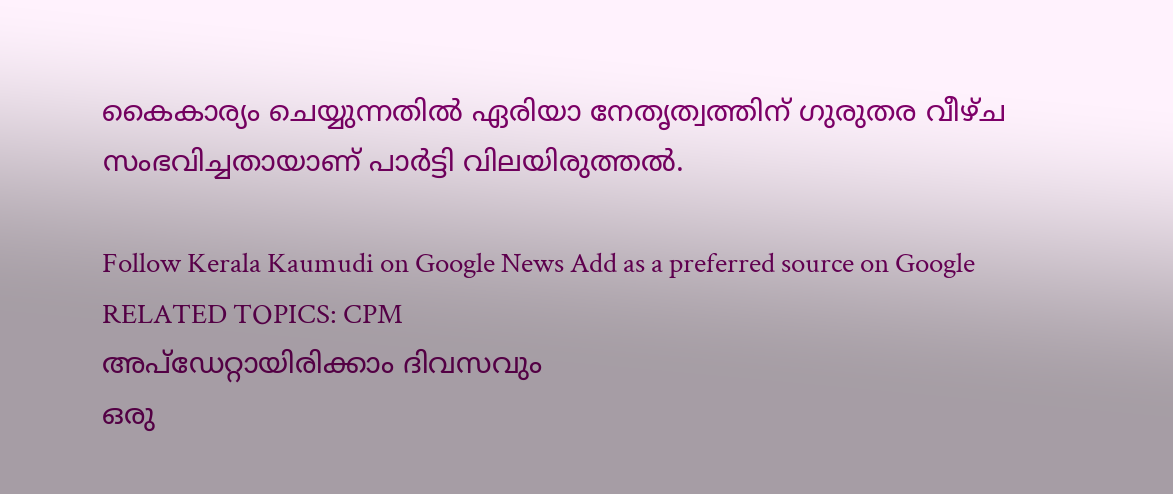കൈകാര്യം ചെയ്യുന്നതിൽ ഏരിയാ നേതൃത്വത്തിന് ഗുരുതര വീഴ്ച സംഭവിച്ചതായാണ് പാർട്ടി വിലയിരുത്തൽ.

Follow Kerala Kaumudi on Google News Add as a preferred source on Google
RELATED TOPICS: CPM
അപ്ഡേറ്റായിരിക്കാം ദിവസവും
ഒരു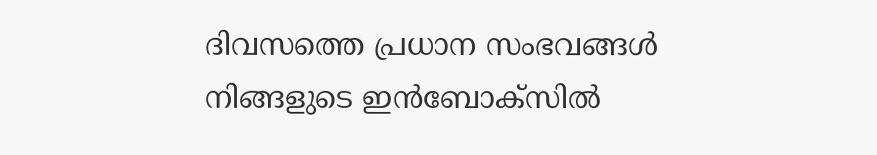ദിവസത്തെ പ്രധാന സംഭവങ്ങൾ നിങ്ങളുടെ ഇൻബോക്സിൽ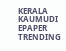KERALA KAUMUDI EPAPER
TRENDING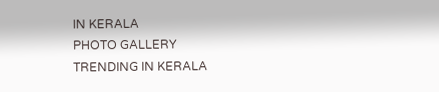IN KERALA
PHOTO GALLERY
TRENDING IN KERALA